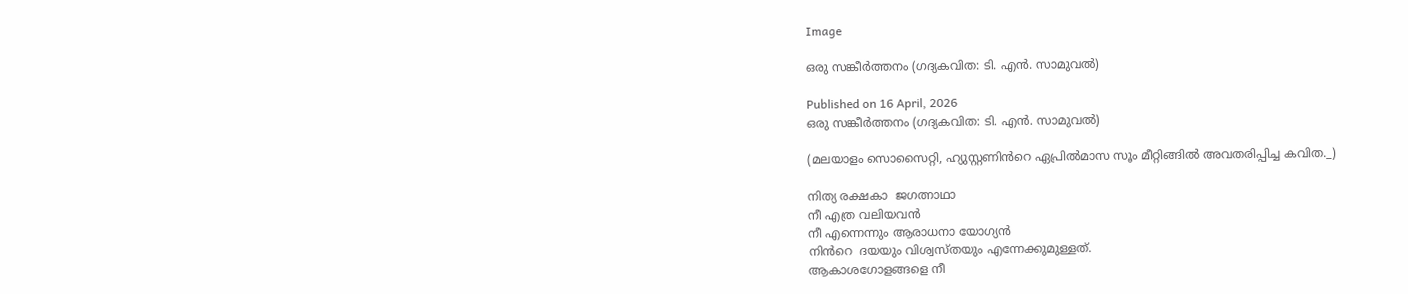Image

ഒരു സങ്കീർത്തനം (ഗദ്യകവിത: ടി. എൻ. സാമുവൽ)

Published on 16 April, 2026
ഒരു സങ്കീർത്തനം (ഗദ്യകവിത: ടി. എൻ. സാമുവൽ)

(മലയാളം സൊസൈറ്റി, ഹ്യുസ്റ്റണിൻറെ ഏപ്രിൽമാസ സൂം മീറ്റിങ്ങിൽ അവതരിപ്പിച്ച കവിത._)

നിത്യ രക്ഷകാ  ജഗത്നാഥാ
നീ എത്ര വലിയവൻ
നീ എന്നെന്നും ആരാധനാ യോഗ്യൻ
നിൻറെ  ദയയും വിശ്വസ്തയും എന്നേക്കുമുള്ളത്.
ആകാശഗോളങ്ങളെ നീ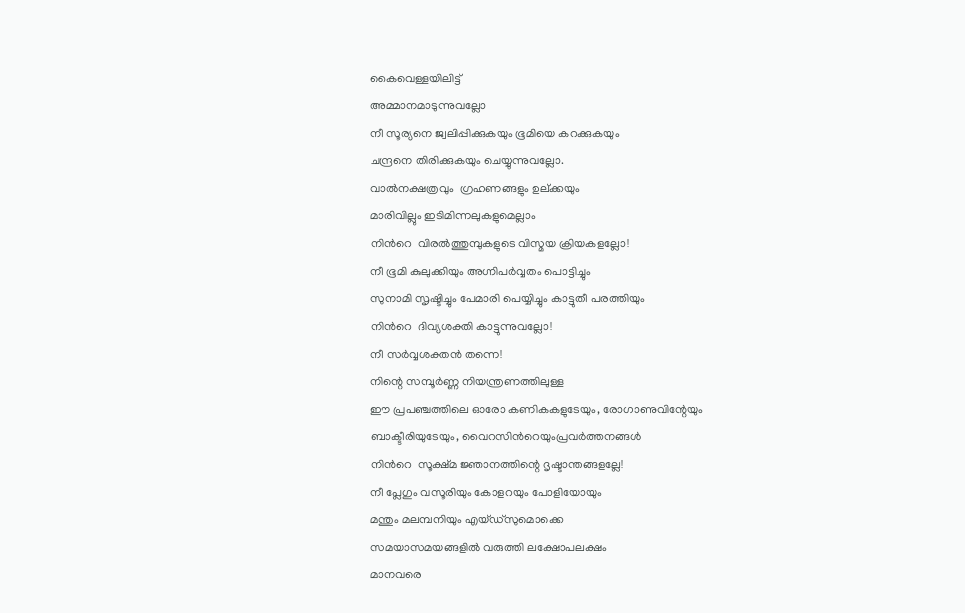കൈവെള്ളയിലിട്ട്
അമ്മാനമാടുന്നുവല്ലോ
നീ സൂര്യനെ ജ്വലിപ്പിക്കുകയും ഭൂമിയെ കറക്കുകയും
ചന്ദ്രനെ തിരിക്കുകയും ചെയ്യുന്നുവല്ലോ.
വാൽനക്ഷത്രവും  ഗ്രഹണങ്ങളും ഉല്ക്കയും
മാരിവില്ലും ഇടിമിന്നലുകളുമെല്ലാം
നിൻറെ  വിരൽത്തുമ്പുകളുടെ വിസ്മയ ക്രിയകളല്ലോ!
നീ ഭൂമി കുലുക്കിയും അഗ്നിപർവ്വതം പൊട്ടിച്ചും
സുനാമി സൃഷ്ടിച്ചും പേമാരി പെയ്യിച്ചും കാട്ടുതീ പരത്തിയും
നിൻറെ  ദിവ്യശക്തി കാട്ടുന്നുവല്ലോ!
നീ സർവ്വശക്തൻ തന്നെ!
നിന്റെ സമ്പൂർണ്ണ നിയന്ത്രണത്തിലുള്ള
ഈ പ്രപഞ്ചത്തിലെ ഓരോ കണികകളുടേയും, രോഗാണുവിന്റേയും
ബാക്ടീരിയുടേയും, വൈറസിൻറെയുംപ്രവർത്തനങ്ങൾ
നിൻറെ  സൂക്ഷ്മ ജ്ഞാനത്തിന്റെ ദൃഷ്ടാന്തങ്ങളല്ലേ!
നീ പ്ലേഗും വസൂരിയും കോളറയും പോളിയോയും
മന്തും മലമ്പനിയും എയ്ഡ്സുമൊക്കെ
സമയാസമയങ്ങളിൽ വരുത്തി ലക്ഷോപലക്ഷം
മാനവരെ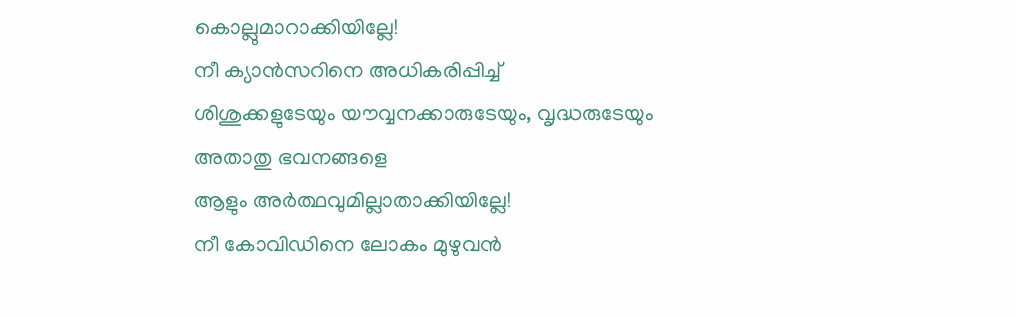കൊല്ലുമാറാക്കിയില്ലേ!
നീ ക്യാൻസറിനെ അധികരിപ്പിച്ച്
ശിശുക്കളുടേയും യൗവ്വനക്കാരുടേയും, വൃദ്ധരുടേയും
അതാതു ഭവനങ്ങളെ
ആളും അർത്ഥവുമില്ലാതാക്കിയില്ലേ!
നീ കോവിഡിനെ ലോകം മുഴുവൻ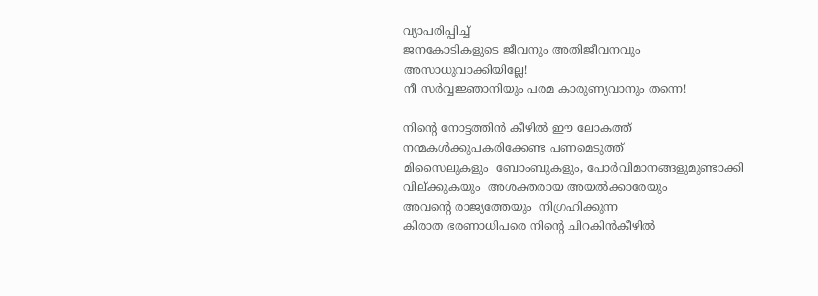വ്യാപരിപ്പിച്ച്
ജനകോടികളുടെ ജീവനും അതിജീവനവും
അസാധുവാക്കിയില്ലേ!
നീ സർവ്വജ്ഞാനിയും പരമ കാരുണ്യവാനും തന്നെ!

നിന്റെ നോട്ടത്തിൻ കീഴിൽ ഈ ലോകത്ത്
നന്മകൾക്കുപകരിക്കേണ്ട പണമെടുത്ത്
മിസൈലുകളും  ബോംബുകളും, പോർവിമാനങ്ങളുമുണ്ടാക്കി
വില്ക്കുകയും  അശക്തരായ അയൽക്കാരേയും
അവന്റെ രാജ്യത്തേയും  നിഗ്രഹിക്കുന്ന
കിരാത ഭരണാധിപരെ നിന്റെ ചിറകിൻകീഴിൽ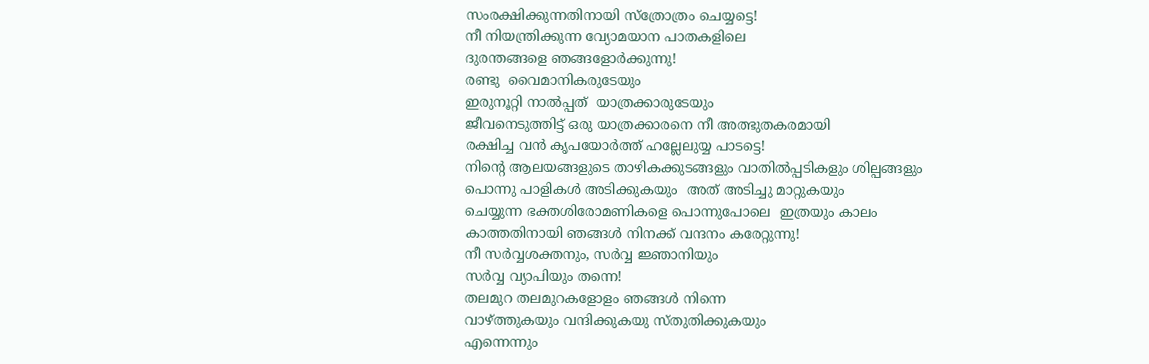സംരക്ഷിക്കുന്നതിനായി സ്ത്രോത്രം ചെയ്യട്ടെ!
നീ നിയന്ത്രിക്കുന്ന വ്യോമയാന പാതകളിലെ
ദുരന്തങ്ങളെ ഞങ്ങളോർക്കുന്നു!
രണ്ടു  വൈമാനികരുടേയും
ഇരുനൂറ്റി നാൽപ്പത്  യാത്രക്കാരുടേയും
ജീവനെടുത്തിട്ട് ഒരു യാത്രക്കാരനെ നീ അത്ഭുതകരമായി
രക്ഷിച്ച വൻ കൃപയോർത്ത് ഹല്ലേലുയ്യ പാടട്ടെ!
നിന്റെ ആലയങ്ങളുടെ താഴികക്കുടങ്ങളും വാതിൽപ്പടികളും ശില്പങ്ങളും
പൊന്നു പാളികൾ അടിക്കുകയും  അത് അടിച്ചു മാറ്റുകയും
ചെയ്യുന്ന ഭക്തശിരോമണികളെ പൊന്നുപോലെ  ഇത്രയും കാലം
കാത്തതിനായി ഞങ്ങൾ നിനക്ക് വന്ദനം കരേറ്റുന്നു!
നീ സർവ്വശക്തനും, സർവ്വ ജ്ഞാനിയും
സർവ്വ വ്യാപിയും തന്നെ!
തലമുറ തലമുറകളോളം ഞങ്ങൾ നിന്നെ
വാഴ്ത്തുകയും വന്ദിക്കുകയു സ്തുതിക്കുകയും
എന്നെന്നും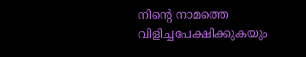നിന്റെ നാമത്തെ വിളിച്ചപേക്ഷിക്കുകയും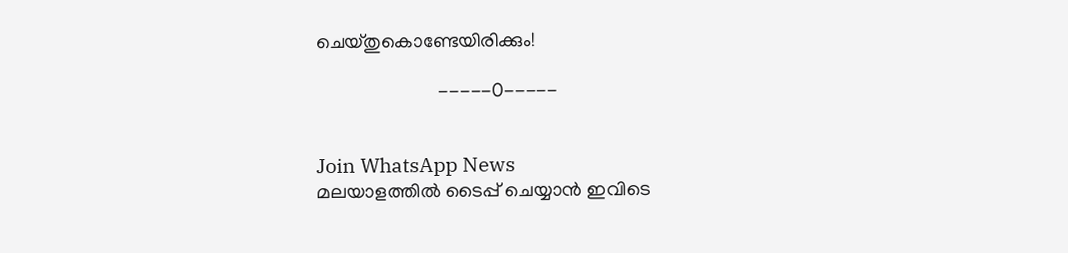ചെയ്തുകൊണ്ടേയിരിക്കും!

                         -----0-----


Join WhatsApp News
മലയാളത്തില്‍ ടൈപ്പ് ചെയ്യാന്‍ ഇവിടെ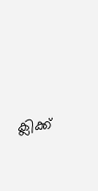ക്ലിക്ക്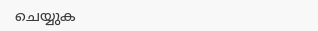ചെയ്യുക